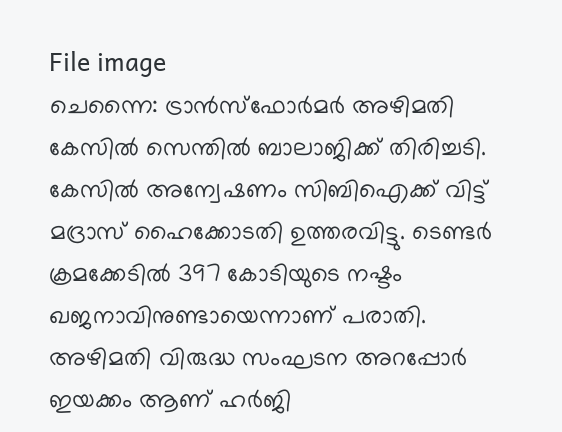File image
ചെന്നൈ: ട്രാൻസ്ഫോർമർ അഴിമതി കേസിൽ സെന്തിൽ ബാലാജിക്ക് തിരിച്ചടി. കേസിൽ അന്വേഷണം സിബിഐക്ക് വിട്ട് മദ്രാസ് ഹൈക്കോടതി ഉത്തരവിട്ടു. ടെണ്ടർ ക്രമക്കേടിൽ 397 കോടിയുടെ നഷ്ടം ഖജനാവിനുണ്ടായെന്നാണ് പരാതി.
അഴിമതി വിരുദ്ധ സംഘടന അറപ്പോർ ഇയക്കം ആണ് ഹർജി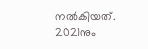നൽകിയത്. 2021നും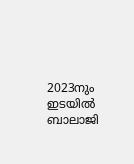2023നും ഇടയിൽ ബാലാജി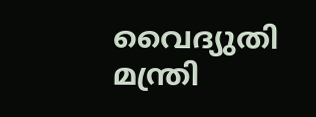വൈദ്യുതി മന്ത്രി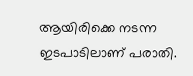ആയിരിക്കെ നടന്ന ഇടപാടിലാണ് പരാതി.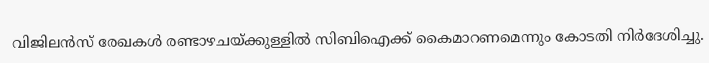വിജിലൻസ് രേഖകൾ രണ്ടാഴചയ്ക്കുള്ളിൽ സിബിഐക്ക് കൈമാറണമെന്നും കോടതി നിർദേശിച്ചു.